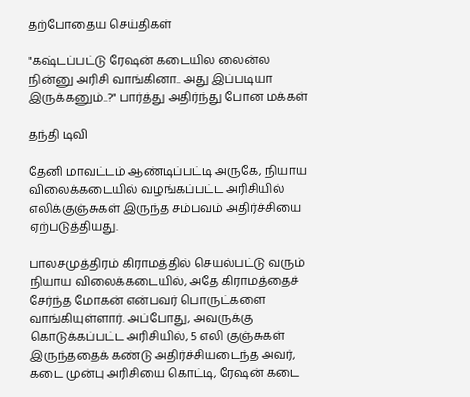தற்போதைய செய்திகள்

"கஷ்டப்பட்டு ரேஷன் கடையில லைன்ல நின்னு அரிசி வாங்கினா.. அது இப்படியா இருக்கனும்..?" பார்த்து அதிர்ந்து போன மக்கள்

தந்தி டிவி

தேனி மாவட்டம் ஆண்டிப்பட்டி அருகே, நியாய விலைக்கடையில் வழங்கப்பட்ட அரிசியில் எலிக்குஞ்சுகள் இருந்த சம்பவம் அதிர்ச்சியை ஏற்படுத்தியது.

பாலசமுத்திரம் கிராமத்தில் செயல்பட்டு வரும் நியாய விலைக்கடையில், அதே கிராமத்தைச் சேர்ந்த மோகன் என்பவர் பொருட்களை வாங்கியுள்ளார். அப்போது, அவருக்கு கொடுக்கப்பட்ட அரிசியில், 5 எலி குஞ்சுகள் இருந்ததைக் கண்டு அதிர்ச்சியடைந்த அவர், கடை முன்பு அரிசியை கொட்டி, ரேஷன் கடை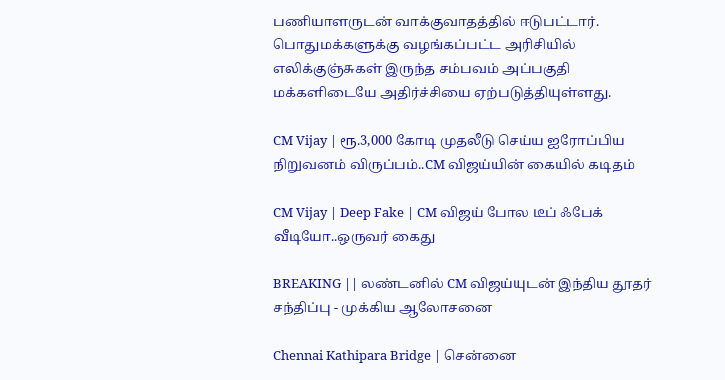பணியாளருடன் வாக்குவாதத்தில் ஈடுபட்டார். பொதுமக்களுக்கு வழங்கப்பட்ட அரிசியில் எலிக்குஞ்சுகள் இருந்த சம்பவம் அப்பகுதி மக்களிடையே அதிர்ச்சியை ஏற்படுத்தியுள்ளது.

CM Vijay | ரூ.3,000 கோடி முதலீடு செய்ய ஐரோப்பிய நிறுவனம் விருப்பம்..CM விஜய்யின் கையில் கடிதம்

CM Vijay | Deep Fake | CM விஜய் போல டீப் ஃபேக் வீடியோ..ஒருவர் கைது

BREAKING || லண்டனில் CM விஜய்யுடன் இந்திய தூதர் சந்திப்பு - முக்கிய ஆலோசனை

Chennai Kathipara Bridge | சென்னை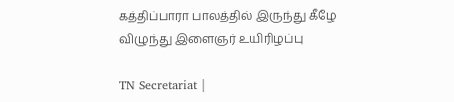கத்திப்பாரா பாலத்தில் இருந்து கீழே விழுந்து இளைஞர் உயிரிழப்பு

TN Secretariat |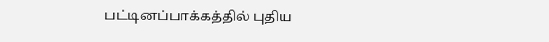பட்டினப்பாக்கத்தில் புதிய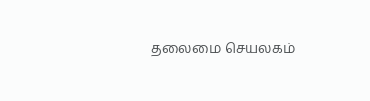தலைமை செயலகம்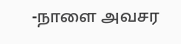-நாளை அவசர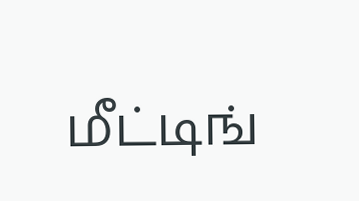மீட்டிங்